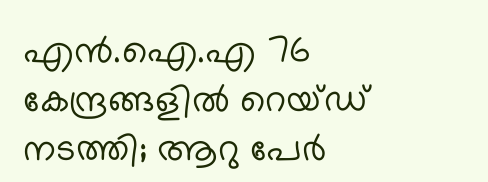എന്‍.ഐ.എ 76 കേന്ദ്രങ്ങളില്‍ റെയ്ഡ് നടത്തി; ആറു പേര്‍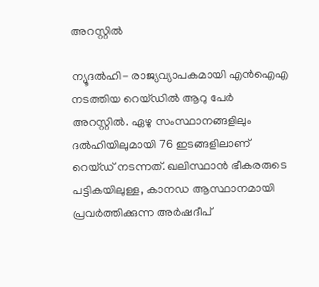അറസ്റ്റില്‍

ന്യൂദല്‍ഹി- രാജ്യവ്യാപകമായി എന്‍ഐഎ നടത്തിയ റെയ്ഡില്‍ ആറു പേര്‍ അറസ്റ്റില്‍. ഏഴു സംസ്ഥാനങ്ങളിലും ദല്‍ഹിയിലുമായി 76 ഇടങ്ങളിലാണ് റെയ്ഡ് നടന്നത്. ഖലിസ്ഥാന്‍ ഭീകരരുടെ പട്ടികയിലുള്ള, കാനഡ ആസ്ഥാനമായി പ്രവര്‍ത്തിക്കുന്ന അര്‍ഷദീപ്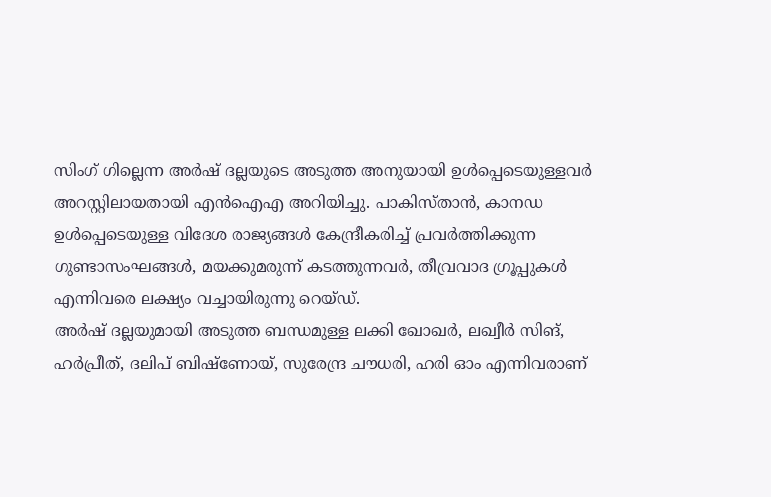സിംഗ് ഗില്ലെന്ന അര്‍ഷ് ദല്ലയുടെ അടുത്ത അനുയായി ഉള്‍പ്പെടെയുള്ളവര്‍ അറസ്റ്റിലായതായി എന്‍ഐഎ അറിയിച്ചു. പാകിസ്താന്‍, കാനഡ ഉള്‍പ്പെടെയുള്ള വിദേശ രാജ്യങ്ങള്‍ കേന്ദ്രീകരിച്ച് പ്രവര്‍ത്തിക്കുന്ന ഗുണ്ടാസംഘങ്ങള്‍, മയക്കുമരുന്ന് കടത്തുന്നവര്‍, തീവ്രവാദ ഗ്രൂപ്പുകള്‍ എന്നിവരെ ലക്ഷ്യം വച്ചായിരുന്നു റെയ്ഡ്.
അര്‍ഷ് ദല്ലയുമായി അടുത്ത ബന്ധമുള്ള ലക്കി ഖോഖര്‍, ലഖ്വീര്‍ സിങ്, ഹര്‍പ്രീത്, ദലിപ് ബിഷ്ണോയ്, സുരേന്ദ്ര ചൗധരി, ഹരി ഓം എന്നിവരാണ്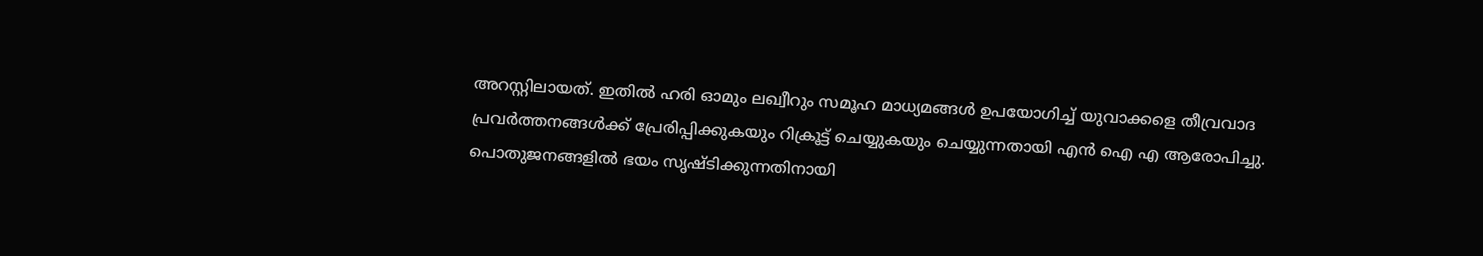അറസ്റ്റിലായത്. ഇതില്‍ ഹരി ഓമും ലഖ്വീറും സമൂഹ മാധ്യമങ്ങള്‍ ഉപയോഗിച്ച് യുവാക്കളെ തീവ്രവാദ പ്രവര്‍ത്തനങ്ങള്‍ക്ക് പ്രേരിപ്പിക്കുകയും റിക്രൂട്ട് ചെയ്യുകയും ചെയ്യുന്നതായി എന്‍ ഐ എ ആരോപിച്ചു. പൊതുജനങ്ങളില്‍ ഭയം സൃഷ്ടിക്കുന്നതിനായി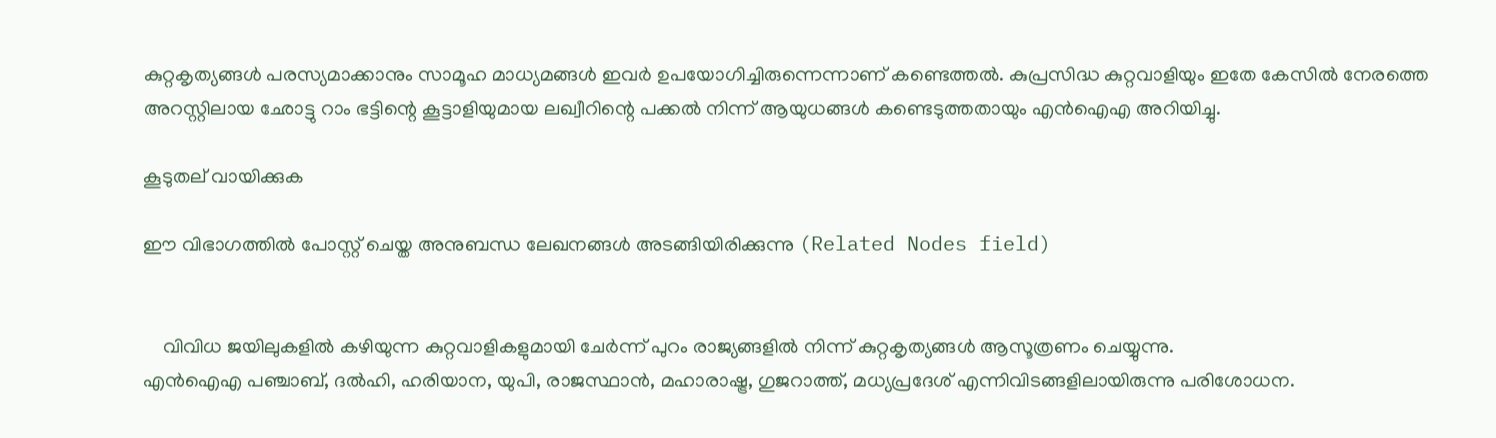കുറ്റകൃത്യങ്ങള്‍ പരസ്യമാക്കാനും സാമൂഹ മാധ്യമങ്ങള്‍ ഇവര്‍ ഉപയോഗിച്ചിരുന്നെന്നാണ് കണ്ടെത്തല്‍. കുപ്രസിദ്ധ കുറ്റവാളിയും ഇതേ കേസില്‍ നേരത്തെ അറസ്റ്റിലായ ഛോട്ടു റാം ഭട്ടിന്റെ കൂട്ടാളിയുമായ ലഖ്വീറിന്റെ പക്കല്‍ നിന്ന് ആയുധങ്ങള്‍ കണ്ടെടുത്തതായും എന്‍ഐഎ അറിയിച്ചു.

കൂടുതല് വായിക്കുക

ഈ വിഭാഗത്തിൽ പോസ്റ്റ് ചെയ്ത അനുബന്ധ ലേഖനങ്ങൾ അടങ്ങിയിരിക്കുന്നു (Related Nodes field)


    വിവിധ ജയിലുകളില്‍ കഴിയുന്ന കുറ്റവാളികളുമായി ചേര്‍ന്ന് പുറം രാജ്യങ്ങളില്‍ നിന്ന് കുറ്റകൃത്യങ്ങള്‍ ആസൂത്രണം ചെയ്യുന്നു.
എന്‍ഐഎ പഞ്ചാബ്, ദല്‍ഹി, ഹരിയാന, യുപി, രാജസ്ഥാന്‍, മഹാരാഷ്ട്ര, ഗുജറാത്ത്, മധ്യപ്രദേശ് എന്നിവിടങ്ങളിലായിരുന്നു പരിശോധന.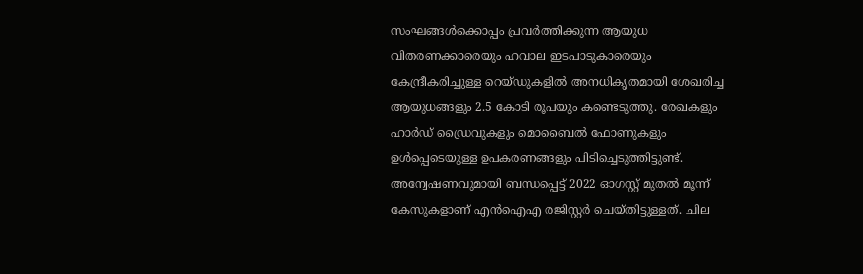സംഘങ്ങള്‍ക്കൊപ്പം പ്രവര്‍ത്തിക്കുന്ന ആയുധ വിതരണക്കാരെയും ഹവാല ഇടപാടുകാരെയും കേന്ദ്രീകരിച്ചുള്ള റെയ്ഡുകളില്‍ അനധികൃതമായി ശേഖരിച്ച ആയുധങ്ങളും 2.5 കോടി രൂപയും കണ്ടെടുത്തു. രേഖകളും ഹാര്‍ഡ് ഡ്രൈവുകളും മൊബൈല്‍ ഫോണുകളും ഉള്‍പ്പെടെയുള്ള ഉപകരണങ്ങളും പിടിച്ചെടുത്തിട്ടുണ്ട്.
അന്വേഷണവുമായി ബന്ധപ്പെട്ട് 2022 ഓഗസ്റ്റ് മുതല്‍ മൂന്ന് കേസുകളാണ് എന്‍ഐഎ രജിസ്റ്റര്‍ ചെയ്തിട്ടുള്ളത്. ചില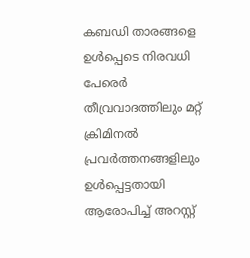കബഡി താരങ്ങളെ ഉള്‍പ്പെടെ നിരവധി പേരെര്‍ തീവ്രവാദത്തിലും മറ്റ് ക്രിമിനല്‍ പ്രവര്‍ത്തനങ്ങളിലും ഉള്‍പ്പെട്ടതായി ആരോപിച്ച് അറസ്റ്റ്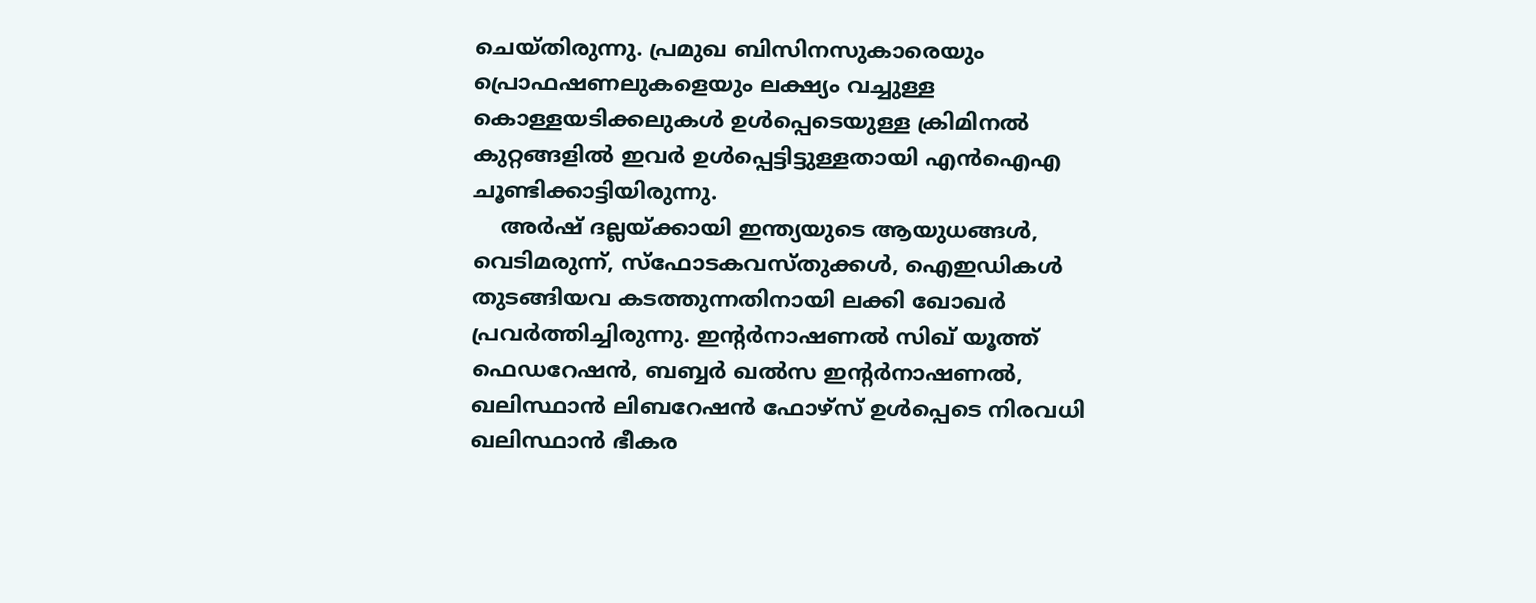ചെയ്തിരുന്നു. പ്രമുഖ ബിസിനസുകാരെയും പ്രൊഫഷണലുകളെയും ലക്ഷ്യം വച്ചുള്ള കൊള്ളയടിക്കലുകള്‍ ഉള്‍പ്പെടെയുള്ള ക്രിമിനല്‍ കുറ്റങ്ങളില്‍ ഇവര്‍ ഉള്‍പ്പെട്ടിട്ടുള്ളതായി എന്‍ഐഎ ചൂണ്ടിക്കാട്ടിയിരുന്നു.
    അര്‍ഷ് ദല്ലയ്ക്കായി ഇന്ത്യയുടെ ആയുധങ്ങള്‍, വെടിമരുന്ന്, സ്ഫോടകവസ്തുക്കള്‍, ഐഇഡികള്‍ തുടങ്ങിയവ കടത്തുന്നതിനായി ലക്കി ഖോഖര്‍ പ്രവര്‍ത്തിച്ചിരുന്നു. ഇന്റര്‍നാഷണല്‍ സിഖ് യൂത്ത് ഫെഡറേഷന്‍, ബബ്ബര്‍ ഖല്‍സ ഇന്റര്‍നാഷണല്‍, ഖലിസ്ഥാന്‍ ലിബറേഷന്‍ ഫോഴ്സ് ഉള്‍പ്പെടെ നിരവധി ഖലിസ്ഥാന്‍ ഭീകര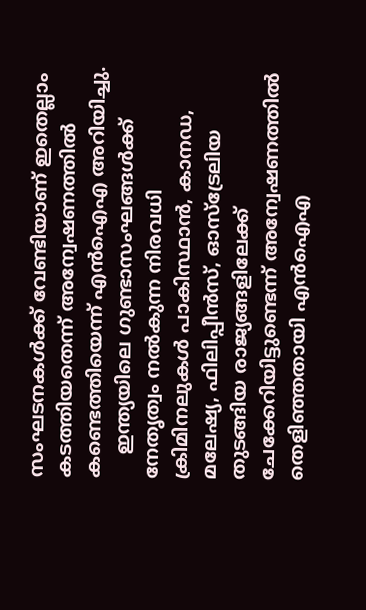സംഘടനകള്‍ക്ക് വേണ്ടിയാണ് ഇതെല്ലാം കടത്തിയതെന്ന് അന്വേഷണത്തില്‍ കണ്ടെത്തിയെന്ന് എന്‍ഐഎ അറിയിച്ചു.
    ഇന്ത്യയിലെ ഗുണ്ടാസംഘങ്ങള്‍ക്ക് നേതൃത്വം നല്‍കുന്ന നിരവധി ക്രിമിനലുകള്‍ പാകിസ്ഥാന്‍, കാനഡ, മലേഷ്യ, ഫിലിപ്പീന്‍സ്, ഓസ്ട്രേലിയ തുടങ്ങിയ രാജ്യങ്ങളിലേക്ക് ചേക്കേറിയിട്ടുണ്ടെന്ന് അന്വേഷണത്തില്‍ തെളിഞ്ഞതായി എന്‍ഐഎ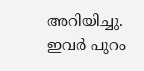അറിയിച്ചു. ഇവര്‍ പുറം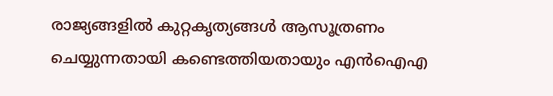രാജ്യങ്ങളില്‍ കുറ്റകൃത്യങ്ങള്‍ ആസൂത്രണം ചെയ്യുന്നതായി കണ്ടെത്തിയതായും എന്‍ഐഎ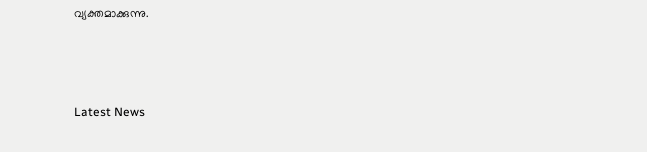വ്യക്തമാക്കുന്നു.



Latest News